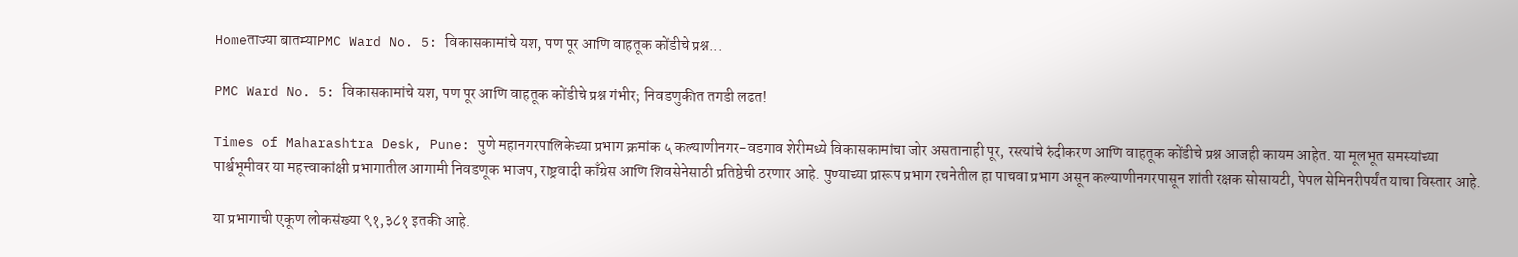Homeताज्या बातम्याPMC Ward No. 5: विकासकामांचे यश, पण पूर आणि वाहतूक कोंडीचे प्रश्न...

PMC Ward No. 5: विकासकामांचे यश, पण पूर आणि वाहतूक कोंडीचे प्रश्न गंभीर; निवडणुकीत तगडी लढत!

Times of Maharashtra Desk, Pune: पुणे महानगरपालिकेच्या प्रभाग क्रमांक ५ कल्याणीनगर-वडगाव शेरीमध्ये विकासकामांचा जोर असतानाही पूर, रस्त्यांचे रुंदीकरण आणि वाहतूक कोंडीचे प्रश्न आजही कायम आहेत. या मूलभूत समस्यांच्या पार्श्वभूमीवर या महत्त्वाकांक्षी प्रभागातील आगामी निवडणूक भाजप, राष्ट्रवादी काँग्रेस आणि शिवसेनेसाठी प्रतिष्ठेची ठरणार आहे. पुण्याच्या प्रारूप प्रभाग रचनेतील हा पाचवा प्रभाग असून कल्याणीनगरपासून शांती रक्षक सोसायटी, पेपल सेमिनरीपर्यंत याचा विस्तार आहे.

या प्रभागाची एकूण लोकसंख्या ९१,३८१ इतकी आहे.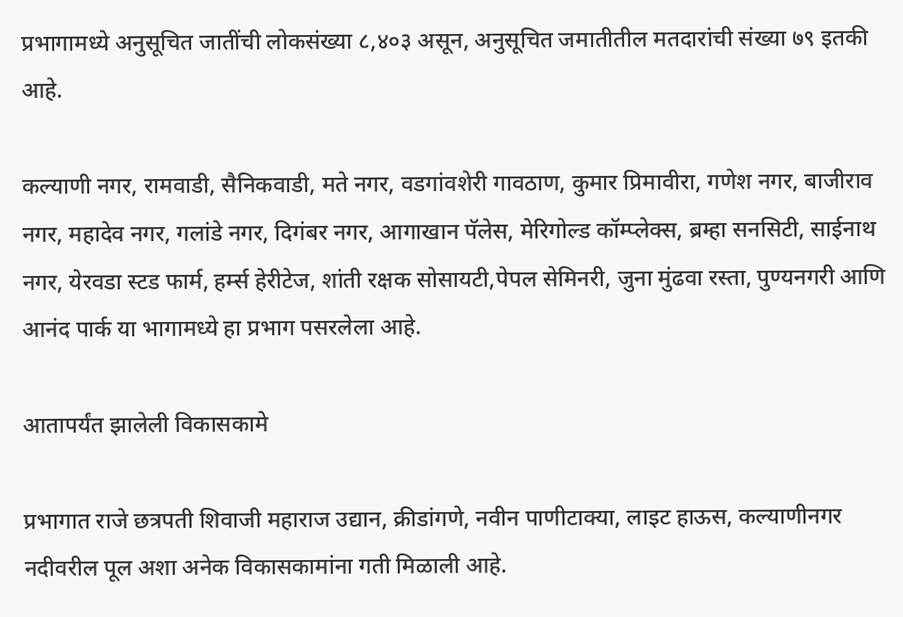प्रभागामध्ये अनुसूचित जातींची लोकसंख्या ८,४०३ असून, अनुसूचित जमातीतील मतदारांची संख्या ७९ इतकी आहे.

कल्याणी नगर, रामवाडी, सैनिकवाडी, मते नगर, वडगांवशेरी गावठाण, कुमार प्रिमावीरा, गणेश नगर, बाजीराव नगर, महादेव नगर, गलांडे नगर, दिगंबर नगर, आगाखान पॅलेस, मेरिगोल्ड कॉम्प्लेक्स, ब्रम्हा सनसिटी, साईनाथ नगर, येरवडा स्टड फार्म, हर्म्स हेरीटेज, शांती रक्षक सोसायटी,पेपल सेमिनरी, जुना मुंढवा रस्ता, पुण्यनगरी आणि आनंद पार्क या भागामध्ये हा प्रभाग पसरलेला आहे.

आतापर्यंत झालेली विकासकामे

प्रभागात राजे छत्रपती शिवाजी महाराज उद्यान, क्रीडांगणे, नवीन पाणीटाक्या, लाइट हाऊस, कल्याणीनगर नदीवरील पूल अशा अनेक विकासकामांना गती मिळाली आहे.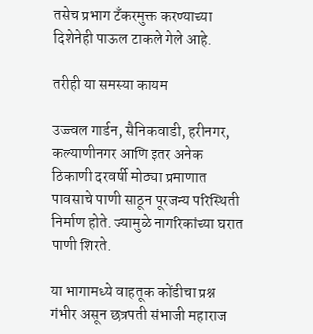तसेच प्रभाग टँकरमुक्त करण्याच्या दिशेनेही पाऊल टाकले गेले आहे.

तरीही या समस्या कायम

उज्ज्वल गार्डन, सैनिकवाडी, हरीनगर, कल्याणीनगर आणि इतर अनेक ठिकाणी दरवर्षी मोठ्या प्रमाणात पावसाचे पाणी साठून पूरजन्य परिस्थिती निर्माण होते. ज्यामुळे नागरिकांच्या घरात पाणी शिरते.

या भागामध्ये वाहतूक कोंडीचा प्रश्न गंभीर असून छत्रपती संभाजी महाराज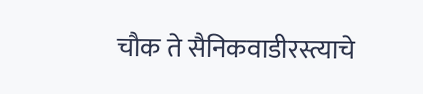चौक ते सैनिकवाडीरस्त्याचे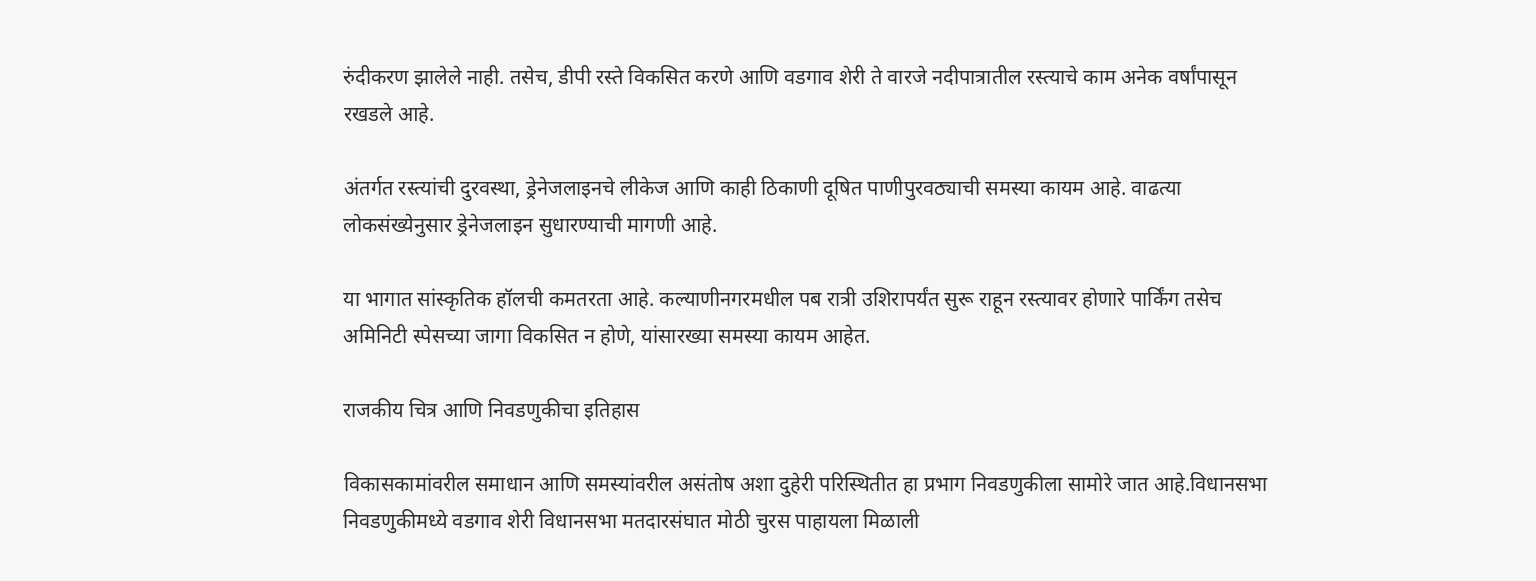रुंदीकरण झालेले नाही. तसेच, डीपी रस्ते विकसित करणे आणि वडगाव शेरी ते वारजे नदीपात्रातील रस्त्याचे काम अनेक वर्षांपासून रखडले आहे.

अंतर्गत रस्त्यांची दुरवस्था, ड्रेनेजलाइनचे लीकेज आणि काही ठिकाणी दूषित पाणीपुरवठ्याची समस्या कायम आहे. वाढत्या लोकसंख्येनुसार ड्रेनेजलाइन सुधारण्याची मागणी आहे.

या भागात सांस्कृतिक हॉलची कमतरता आहे. कल्याणीनगरमधील पब रात्री उशिरापर्यंत सुरू राहून रस्त्यावर होणारे पार्किंग तसेच अमिनिटी स्पेसच्या जागा विकसित न होणे, यांसारख्या समस्या कायम आहेत.

राजकीय चित्र आणि निवडणुकीचा इतिहास

विकासकामांवरील समाधान आणि समस्यांवरील असंतोष अशा दुहेरी परिस्थितीत हा प्रभाग निवडणुकीला सामोरे जात आहे.विधानसभा निवडणुकीमध्ये वडगाव शेरी विधानसभा मतदारसंघात मोठी चुरस पाहायला मिळाली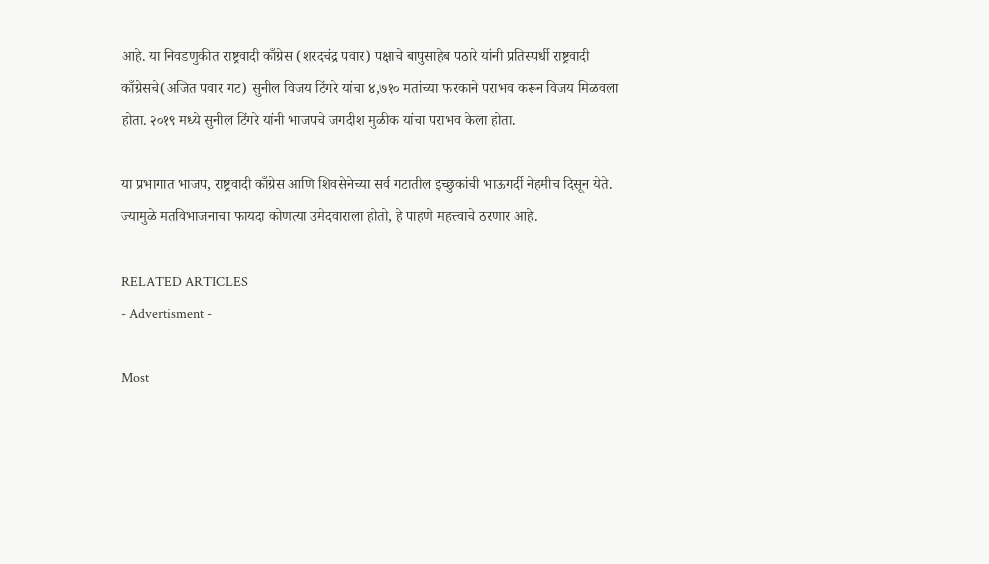आहे. या निवडणुकीत राष्ट्रवादी काँग्रेस (शरदचंद्र पवार) पक्षाचे बापुसाहेब पठारे यांनी प्रतिस्पर्धी राष्ट्रवादी काँग्रेसचे(अजित पवार गट) सुनील विजय टिंगरे यांचा ४,७१० मतांच्या फरकाने पराभव करून विजय मिळवला होता. २०१९ मध्ये सुनील टिंगरे यांनी भाजपचे जगदीश मुळीक यांचा पराभव केला होता.

या प्रभागात भाजप, राष्ट्रवादी काँग्रेस आणि शिवसेनेच्या सर्व गटातील इच्छुकांची भाऊगर्दी नेहमीच दिसून येते. ज्यामुळे मतविभाजनाचा फायदा कोणत्या उमेदवाराला होतो, हे पाहणे महत्त्वाचे ठरणार आहे.

RELATED ARTICLES
- Advertisment -

Most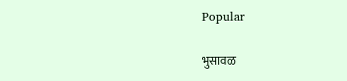Popular

भुसावळ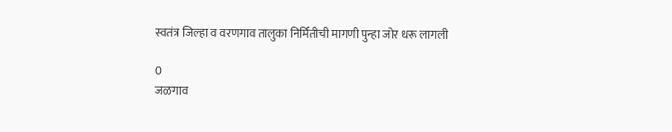स्वतंत्र जिल्हा व वरणगाव तालुका निर्मितीची मागणी पुन्हा जोर धरू लागली

0
जळगाव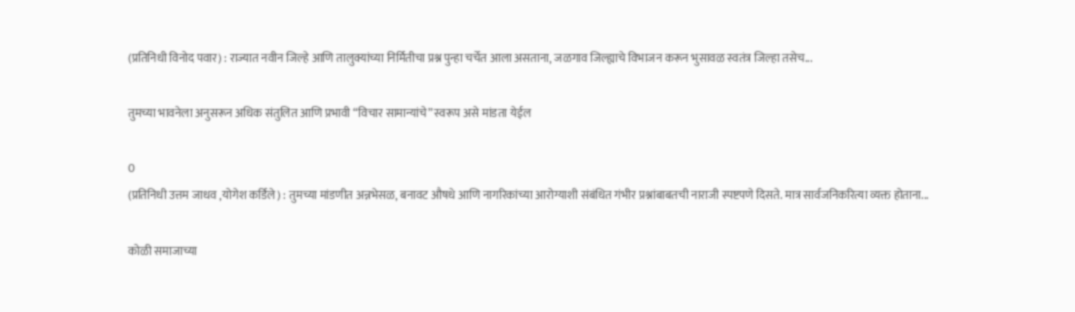(प्रतिनिधी विनोद पवार) : राज्यात नवीन जिल्हे आणि तालुक्यांच्या निर्मितीचा प्रश्न पुन्हा चर्चेत आला असताना, जळगाव जिल्ह्याचे विभाजन करून भुसावळ स्वतंत्र जिल्हा तसेच...

तुमच्या भावनेला अनुसरून अधिक संतुलित आणि प्रभावी “विचार सामान्यांचे” स्वरूप असे मांडता येईल

0
(प्रतिनिधी उत्तम जाधव ,योगेश कर्डिले) : तुमच्या मांडणीत अन्नभेसळ, बनावट औषधे आणि नागरिकांच्या आरोग्याशी संबंधित गंभीर प्रश्नांबाबतची नाराजी स्पष्टपणे दिसते. मात्र सार्वजनिकरित्या व्यक्त होताना...

कोळी समाजाच्या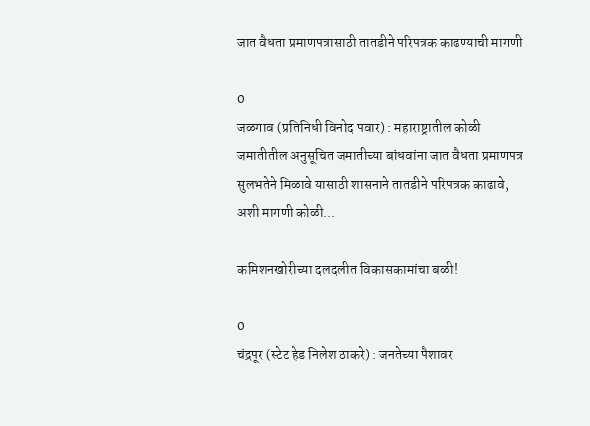जात वैधता प्रमाणपत्रासाठी तातडीने परिपत्रक काढण्याची मागणी

0
जळगाव (प्रतिनिधी विनोद पवार) : महाराष्ट्रातील कोळी जमातीतील अनुसूचित जमातीच्या बांधवांना जात वैधता प्रमाणपत्र सुलभतेने मिळावे यासाठी शासनाने तातडीने परिपत्रक काढावे, अशी मागणी कोळी...

कमिशनखोरीच्या दलदलीत विकासकामांचा बळी!

0
चंद्रपूर (स्टेट हेड निलेश ठाकरे) : जनतेच्या पैशावर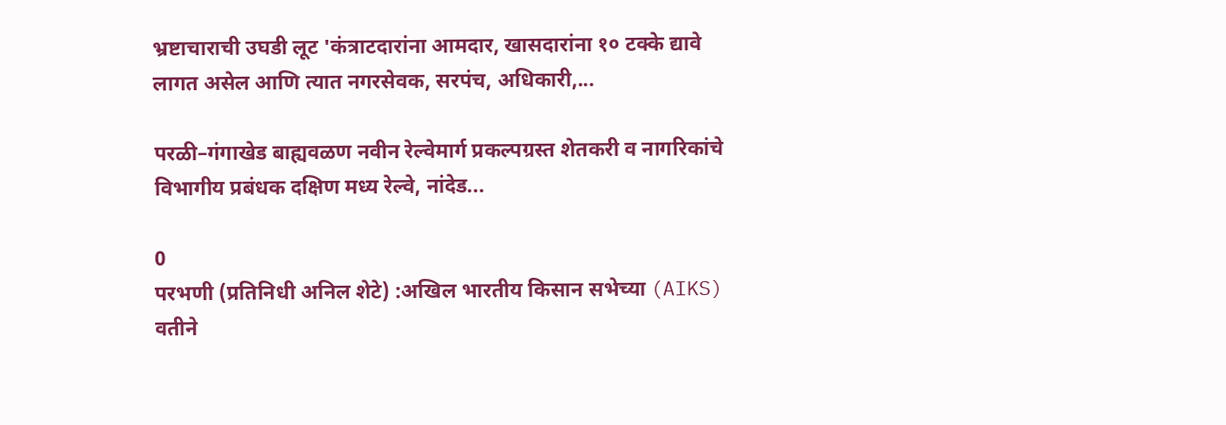भ्रष्टाचाराची उघडी लूट 'कंत्राटदारांना आमदार, खासदारांना १० टक्के द्यावे लागत असेल आणि त्यात नगरसेवक, सरपंच, अधिकारी,...

परळी–गंगाखेड बाह्यवळण नवीन रेल्वेमार्ग प्रकल्पग्रस्त शेतकरी व नागरिकांचे विभागीय प्रबंधक दक्षिण मध्य रेल्वे, नांदेड...

0
परभणी (प्रतिनिधी अनिल शेटे) :अखिल भारतीय किसान सभेच्या (AIKS) वतीने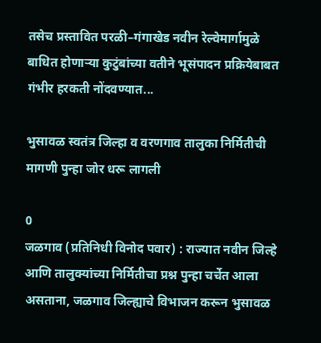तसेच प्रस्तावित परळी–गंगाखेड नवीन रेल्वेमार्गामुळे बाधित होणाऱ्या कुटुंबांच्या वतीने भूसंपादन प्रक्रियेबाबत गंभीर हरकती नोंदवण्यात...

भुसावळ स्वतंत्र जिल्हा व वरणगाव तालुका निर्मितीची मागणी पुन्हा जोर धरू लागली

0
जळगाव (प्रतिनिधी विनोद पवार) : राज्यात नवीन जिल्हे आणि तालुक्यांच्या निर्मितीचा प्रश्न पुन्हा चर्चेत आला असताना, जळगाव जिल्ह्याचे विभाजन करून भुसावळ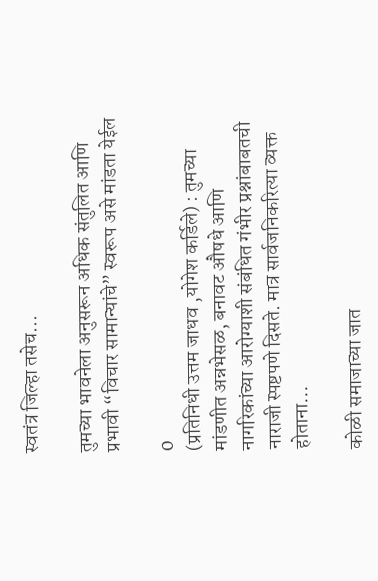स्वतंत्र जिल्हा तसेच...

तुमच्या भावनेला अनुसरून अधिक संतुलित आणि प्रभावी “विचार सामान्यांचे” स्वरूप असे मांडता येईल

0
(प्रतिनिधी उत्तम जाधव ,योगेश कर्डिले) : तुमच्या मांडणीत अन्नभेसळ, बनावट औषधे आणि नागरिकांच्या आरोग्याशी संबंधित गंभीर प्रश्नांबाबतची नाराजी स्पष्टपणे दिसते. मात्र सार्वजनिकरित्या व्यक्त होताना...

कोळी समाजाच्या जात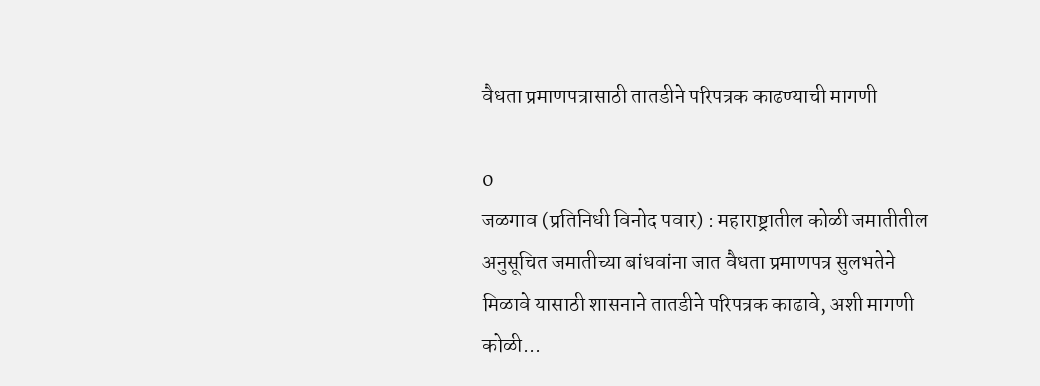वैधता प्रमाणपत्रासाठी तातडीने परिपत्रक काढण्याची मागणी

0
जळगाव (प्रतिनिधी विनोद पवार) : महाराष्ट्रातील कोळी जमातीतील अनुसूचित जमातीच्या बांधवांना जात वैधता प्रमाणपत्र सुलभतेने मिळावे यासाठी शासनाने तातडीने परिपत्रक काढावे, अशी मागणी कोळी...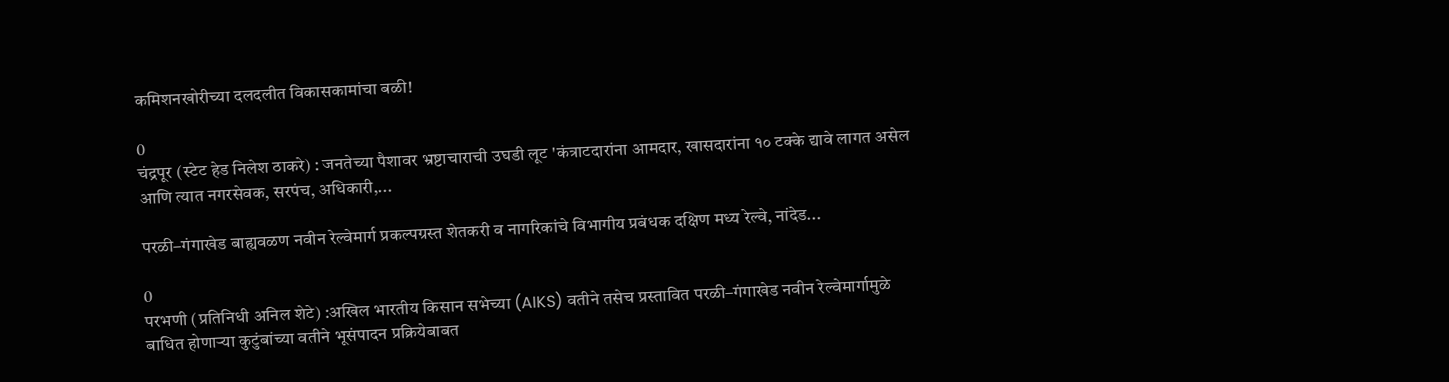कमिशनखोरीच्या दलदलीत विकासकामांचा बळी!

0
चंद्रपूर (स्टेट हेड निलेश ठाकरे) : जनतेच्या पैशावर भ्रष्टाचाराची उघडी लूट 'कंत्राटदारांना आमदार, खासदारांना १० टक्के द्यावे लागत असेल आणि त्यात नगरसेवक, सरपंच, अधिकारी,...

परळी–गंगाखेड बाह्यवळण नवीन रेल्वेमार्ग प्रकल्पग्रस्त शेतकरी व नागरिकांचे विभागीय प्रबंधक दक्षिण मध्य रेल्वे, नांदेड...

0
परभणी (प्रतिनिधी अनिल शेटे) :अखिल भारतीय किसान सभेच्या (AIKS) वतीने तसेच प्रस्तावित परळी–गंगाखेड नवीन रेल्वेमार्गामुळे बाधित होणाऱ्या कुटुंबांच्या वतीने भूसंपादन प्रक्रियेबाबत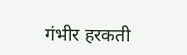गंभीर हरकती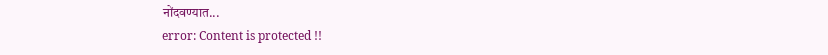नोंदवण्यात...
error: Content is protected !!